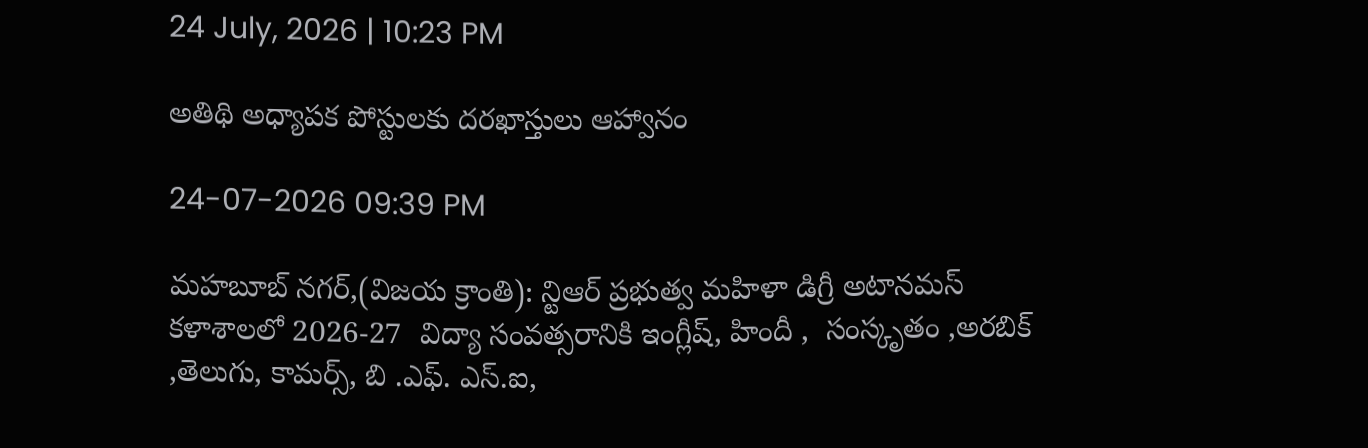24 July, 2026 | 10:23 PM

అతిథి అధ్యాపక పోస్టులకు దరఖాస్తులు ఆహ్వానం

24-07-2026 09:39 PM

మహబూబ్ నగర్,(విజయ క్రాంతి): న్టిఆర్ ప్రభుత్వ మహిళా డిగ్రీ అటానమస్ కళాశాలలో 2026-27  విద్యా సంవత్సరానికి ఇంగ్లీష్, హిందీ ,  సంస్కృతం ,అరబిక్ ,తెలుగు, కామర్స్, బి .ఎఫ్. ఎస్.ఐ,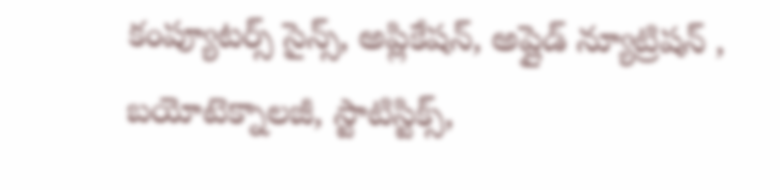కంప్యూటర్స్ సైన్స్, అప్లికేషన్, అప్లైడ్ న్యూట్రిషన్ , బయోటెక్నాలజీ, స్టాటిస్టిక్స్,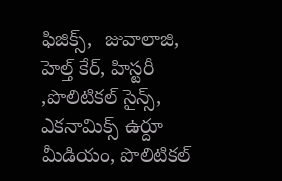ఫిజిక్స్,  జువాలాజి,  హెల్త్ కేర్, హిస్టరీ ,పొలిటికల్ సైన్స్,  ఎకనామిక్స్ ఉర్దూ మీడియం, పొలిటికల్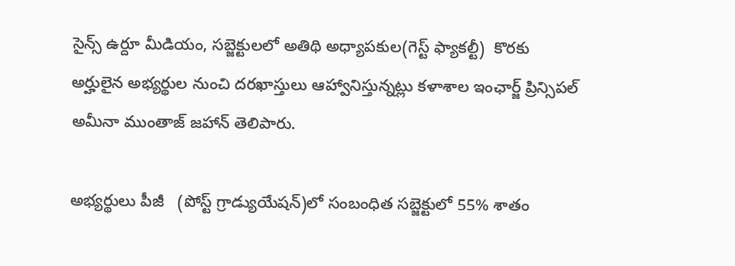సైన్స్ ఉర్దూ మీడియం, సబ్జెక్టులలో అతిథి అధ్యాపకుల(గెస్ట్ ఫ్యాకల్టీ)  కొరకు అర్హులైన అభ్యర్థుల నుంచి దరఖాస్తులు ఆహ్వానిస్తున్నట్లు కళాశాల ఇంఛార్జ్ ప్రిన్సిపల్    అమీనా ముంతాజ్ జహాన్ తెలిపారు.

అభ్యర్థులు పీజీ   (పోస్ట్ గ్రాడ్యుయేషన్)లో సంబంధిత సబ్జెక్టులో 55% శాతం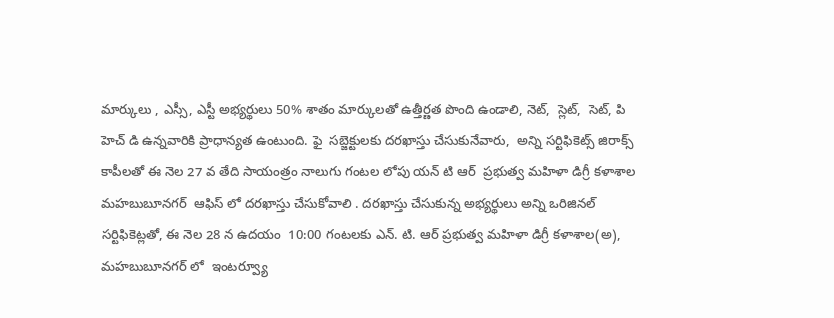మార్కులు , ఎస్సీ, ఎస్టీ అభ్యర్థులు 50% శాతం మార్కులతో ఉత్తీర్ణత పొంది ఉండాలి, నెట్,  స్లెట్,  సెట్, పి హెచ్ డి ఉన్నవారికి ప్రాధాన్యత ఉంటుంది. ఫై  సబ్జెక్టులకు దరఖాస్తు చేసుకునేవారు,  అన్ని సర్టిఫికెట్స్ జిరాక్స్ కాపీలతో ఈ నెల 27 వ తేది సాయంత్రం నాలుగు గంటల లోపు యన్ టి ఆర్  ప్రభుత్వ మహిళా డిగ్రీ కళాశాల మహబుబూనగర్  ఆఫిస్ లో దరఖాస్తు చేసుకోవాలి . దరఖాస్తు చేసుకున్న అభ్యర్థులు అన్ని ఒరిజినల్ సర్టిఫికెట్లతో, ఈ నెల 28 న ఉదయం  10:00 గంటలకు ఎన్. టి. ఆర్ ప్రభుత్వ మహిళా డిగ్రీ కళాశాల(అ), మహబుబూనగర్ లో  ఇంటర్వ్యూ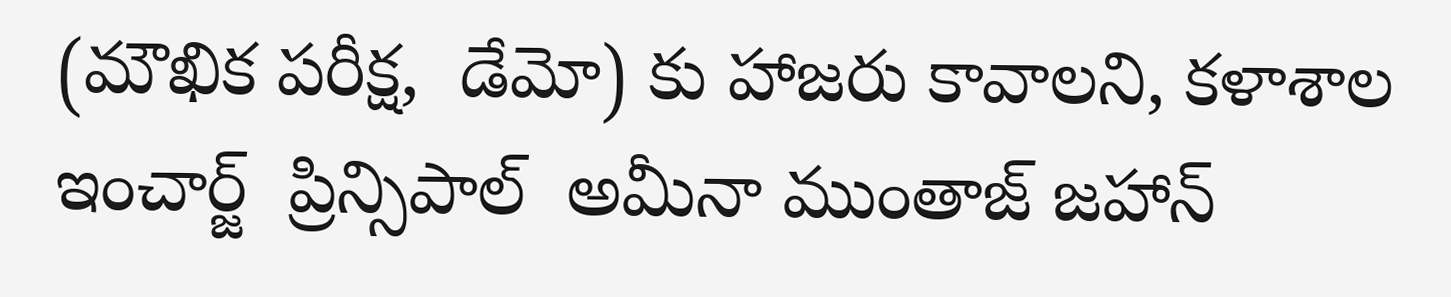(మౌఖిక పరీక్ష,  డేమో) కు హాజరు కావాలని, కళాశాల  ఇంచార్జ్  ప్రిన్సిపాల్  అమీనా ముంతాజ్ జహాన్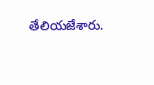తేలియజేశారు.